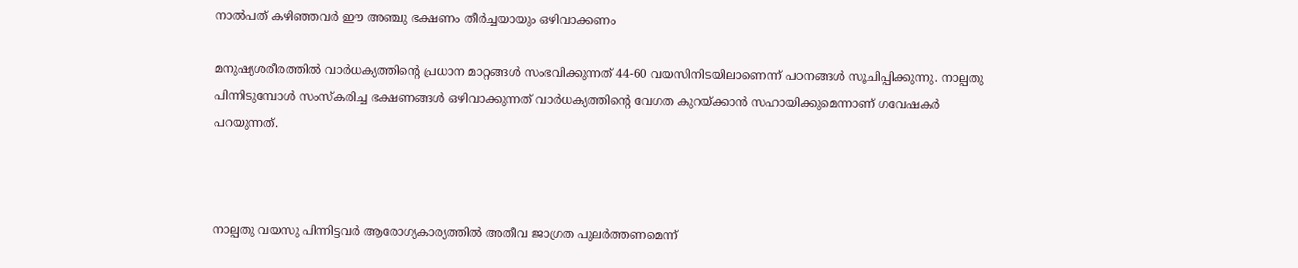നാൽപത് കഴിഞ്ഞവർ ഈ അഞ്ചു ഭക്ഷണം തീര്‍ച്ചയായും ഒഴിവാക്കണം

മനുഷ്യശരീരത്തില്‍ വാര്‍ധക്യത്തിന്‍റെ പ്രധാന മാറ്റങ്ങള്‍ സംഭവിക്കുന്നത് 44-60 വയസിനിടയിലാണെന്ന് പഠനങ്ങള്‍ സൂചിപ്പിക്കുന്നു. നാല്പതു പിന്നിടുമ്പോള്‍ സംസ്‌കരിച്ച ഭക്ഷണങ്ങള്‍ ഒഴിവാക്കുന്നത് വാര്‍ധക്യത്തിന്‍റെ വേഗത കുറയ്ക്കാന്‍ സഹായിക്കുമെന്നാണ് ഗവേഷകര്‍ പറയുന്നത്.



നാല്പതു വയസു പിന്നിട്ടവര്‍ ആരോഗ്യകാര്യത്തില്‍ അതീവ ജാഗ്രത പുലര്‍ത്തണമെന്ന്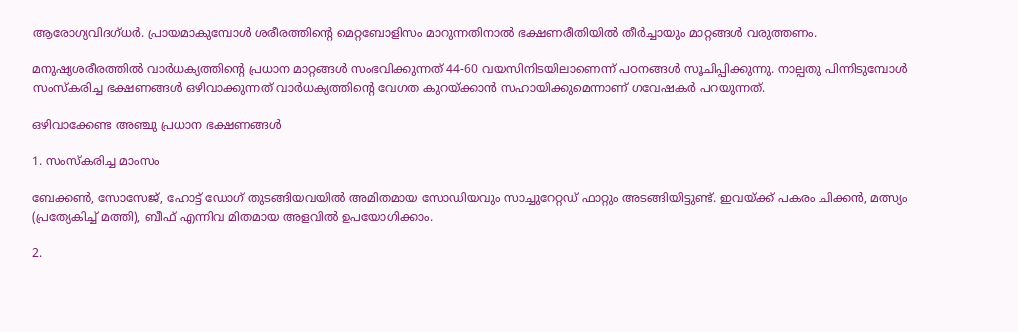ആരോഗ്യവിദഗ്ധര്‍. പ്രായമാകുമ്പോള്‍ ശരീരത്തിന്‍റെ മെറ്റബോളിസം മാറുന്നതിനാല്‍ ഭക്ഷണരീതിയില്‍ തീര്‍ച്ചായും മാറ്റങ്ങള്‍ വരുത്തണം.

മനുഷ്യശരീരത്തില്‍ വാര്‍ധക്യത്തിന്‍റെ പ്രധാന മാറ്റങ്ങള്‍ സംഭവിക്കുന്നത് 44-60 വയസിനിടയിലാണെന്ന് പഠനങ്ങള്‍ സൂചിപ്പിക്കുന്നു. നാല്പതു പിന്നിടുമ്പോള്‍ സംസ്‌കരിച്ച ഭക്ഷണങ്ങള്‍ ഒഴിവാക്കുന്നത് വാര്‍ധക്യത്തിന്‍റെ വേഗത കുറയ്ക്കാന്‍ സഹായിക്കുമെന്നാണ് ഗവേഷകര്‍ പറയുന്നത്.

ഒഴിവാക്കേണ്ട അഞ്ചു പ്രധാന ഭക്ഷണങ്ങള്‍

1. സംസ്‌കരിച്ച മാംസം

ബേക്കണ്‍, സോസേജ്, ഹോട്ട് ഡോഗ് തുടങ്ങിയവയില്‍ അമിതമായ സോഡിയവും സാച്ചുറേറ്റഡ് ഫാറ്റും അടങ്ങിയിട്ടുണ്ട്. ഇവയ്ക്ക് പകരം ചിക്കന്‍, മത്സ്യം (പ്രത്യേകിച്ച് മത്തി), ബീഫ് എന്നിവ മിതമായ അളവില്‍ ഉപയോഗിക്കാം.

2.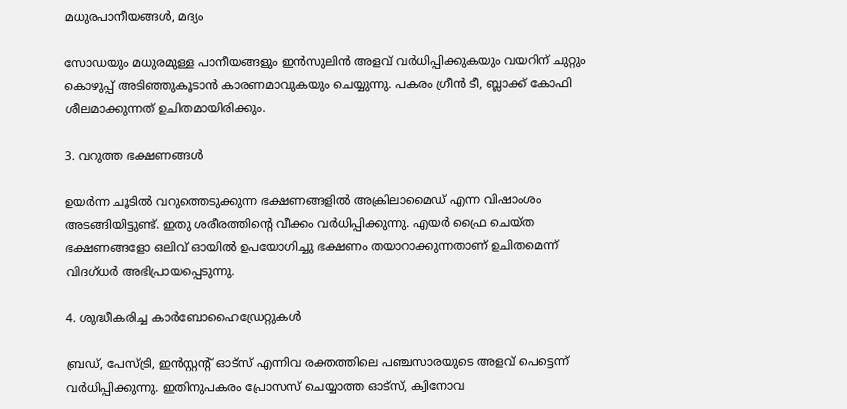മധുരപാനീയങ്ങള്‍, മദ്യം

സോഡയും മധുരമുള്ള പാനീയങ്ങളും ഇന്‍സുലിന്‍ അളവ് വര്‍ധിപ്പിക്കുകയും വയറിന് ചുറ്റും കൊഴുപ്പ് അടിഞ്ഞുകൂടാന്‍ കാരണമാവുകയും ചെയ്യുന്നു. പകരം ഗ്രീന്‍ ടീ, ബ്ലാക്ക് കോഫി ശീലമാക്കുന്നത് ഉചിതമായിരിക്കും.

3. വറുത്ത ഭക്ഷണങ്ങള്‍

ഉയര്‍ന്ന ചൂടില്‍ വറുത്തെടുക്കുന്ന ഭക്ഷണങ്ങളില്‍ അക്രിലാമൈഡ് എന്ന വിഷാംശം അടങ്ങിയിട്ടുണ്ട്. ഇതു ശരീരത്തിന്‍റെ വീക്കം വര്‍ധിപ്പിക്കുന്നു. എയര്‍ ഫ്രൈ ചെയ്ത ഭക്ഷണങ്ങളോ ഒലിവ് ഓയില്‍ ഉപയോഗിച്ചു ഭക്ഷണം തയാറാക്കുന്നതാണ് ഉചിതമെന്ന് വിദഗ്ധര്‍ അഭിപ്രായപ്പെടുന്നു.

4. ശുദ്ധീകരിച്ച കാര്‍ബോഹൈഡ്രേറ്റുകള്‍

ബ്രഡ്, പേസ്ട്രി, ഇന്‍സ്റ്റന്‍റ് ഓട്സ് എന്നിവ രക്തത്തിലെ പഞ്ചസാരയുടെ അളവ് പെട്ടെന്ന് വര്‍ധിപ്പിക്കുന്നു. ഇതിനുപകരം പ്രോസസ് ചെയ്യാത്ത ഓട്സ്, ക്വിനോവ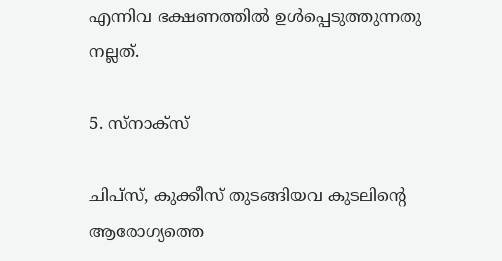എന്നിവ ഭക്ഷണത്തില്‍ ഉള്‍പ്പെടുത്തുന്നതു നല്ലത്.

5. സ്‌നാക്‌സ്

ചിപ്സ്, കുക്കീസ് തുടങ്ങിയവ കുടലിന്‍റെ ആരോഗ്യത്തെ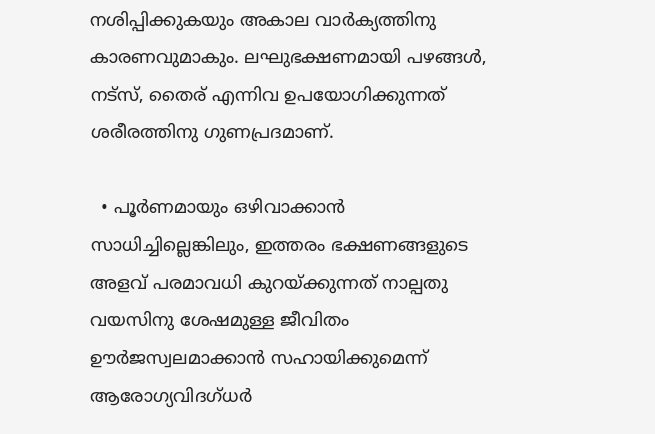നശിപ്പിക്കുകയും അകാല വാര്‍ക്യത്തിനു കാരണവുമാകും. ലഘുഭക്ഷണമായി പഴങ്ങള്‍, നട്സ്, തൈര് എന്നിവ ഉപയോഗിക്കുന്നത് ശരീരത്തിനു ഗുണപ്രദമാണ്.

  • പൂര്‍ണമായും ഒഴിവാക്കാന്‍ സാധിച്ചില്ലെങ്കിലും, ഇത്തരം ഭക്ഷണങ്ങളുടെ അളവ് പരമാവധി കുറയ്ക്കുന്നത് നാല്പതു വയസിനു ശേഷമുള്ള ജീവിതം ഊര്‍ജസ്വലമാക്കാന്‍ സഹായിക്കുമെന്ന് ആരോഗ്യവിദഗ്ധര്‍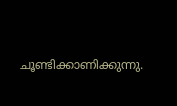ചൂണ്ടിക്കാണിക്കുന്നു.